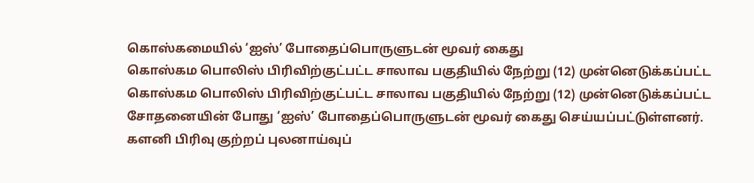கொஸ்கமையில் ‘ஐஸ்’ போதைப்பொருளுடன் மூவர் கைது
கொஸ்கம பொலிஸ் பிரிவிற்குட்பட்ட சாலாவ பகுதியில் நேற்று (12) முன்னெடுக்கப்பட்ட
கொஸ்கம பொலிஸ் பிரிவிற்குட்பட்ட சாலாவ பகுதியில் நேற்று (12) முன்னெடுக்கப்பட்ட சோதனையின் போது ‘ஐஸ்’ போதைப்பொருளுடன் மூவர் கைது செய்யப்பட்டுள்ளனர்.
களனி பிரிவு குற்றப் புலனாய்வுப்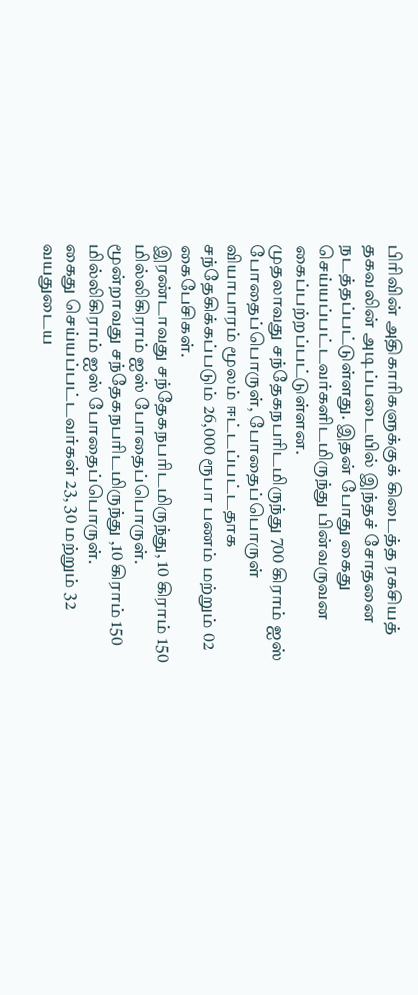பிரிவின் அதிகாரிகளுக்குக் கிடைத்த ரகசியத் தகவலின் அடிப்படையில் இந்தச் சோதனை நடத்தப்பட்டுள்ளது. இதன் போது கைது செய்யப்பட்டவர்களிடமிருந்து பின்வருவன கைப்பற்றப்பட்டுள்ளன.
முதலாவது சந்தேகநபரிடமிருந்து 700 கிராம் ஐஸ் போதைப்பொருள், போதைப்பொருள் வியாபாரம் மூலம் ஈட்டப்பட்டதாக சந்தேகிக்கப்படும் 26,000 ரூபா பணம் மற்றும் 02 கைபேசிகள்.
இரண்டாவது சந்தேகநபரிடமிருந்து, 10 கிராம் 150 மில்லிகிராம் ஐஸ் போதைப்பொருள்.
மூன்றாவது சந்தேகநபரிடமிருந்து ,10 கிராம் 150 மில்லிகிராம் ஐஸ் போதைப்பொருள்.
கைது செய்யப்பட்டவர்கள் 23, 30 மற்றும் 32 வயதுடைய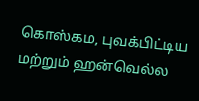கொஸ்கம, புவக்பிட்டிய மற்றும் ஹன்வெல்ல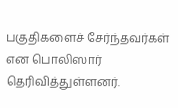பகுதிகளைச் சேர்ந்தவர்கள் என பொலிஸார் தெரிவித்துள்ளனர்.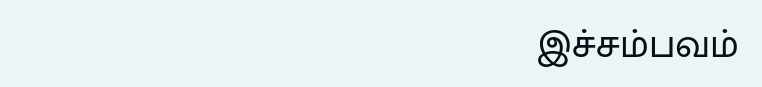இச்சம்பவம்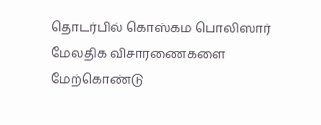தொடர்பில் கொஸ்கம பொலிஸார் மேலதிக விசாரணைகளை மேற்கொண்டு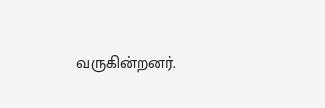வருகின்றனர்.